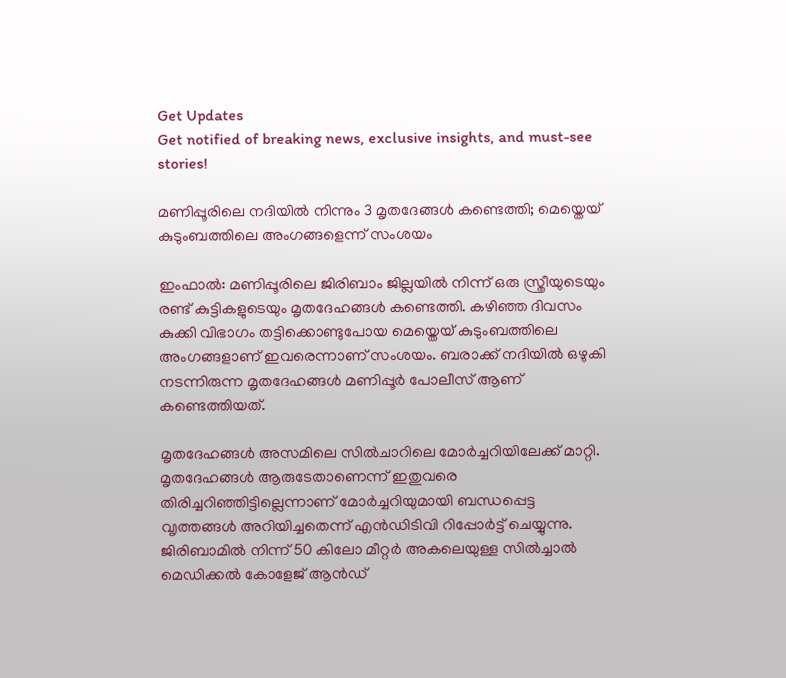Get Updates
Get notified of breaking news, exclusive insights, and must-see stories!

മണിപ്പൂരിലെ നദിയില്‍ നിന്നും 3 മൃതദേങ്ങള്‍ കണ്ടെത്തി; മെയ്തെയ് കുടുംബത്തിലെ അംഗങ്ങളെന്ന് സംശയം

ഇംഫാൽ: മണിപ്പൂരിലെ ജിരിബാം ജില്ലയിൽ നിന്ന് ഒരു സ്ത്രീയുടെയും രണ്ട് കുട്ടികളുടെയും മൃതദേഹങ്ങൾ കണ്ടെത്തി. കഴിഞ്ഞ ദിവസം കുക്കി വിഭാഗം തട്ടിക്കൊണ്ടുപോയ മെയ്തെയ് കുടുംബത്തിലെ അംഗങ്ങളാണ് ഇവരെന്നാണ് സംശയം. ബരാക്ക് നദിയിൽ ഒഴുകി നടന്നിരുന്ന മൃതദേഹങ്ങൾ മണിപ്പൂർ‌ പോലീസ് ആണ് കണ്ടെത്തിയത്.

മൃതദേഹങ്ങൾ അസമിലെ സിൽചാറിലെ മോർച്ചറിയിലേക്ക് മാറ്റി. മൃതദേഹങ്ങൾ ആരുടേതാണെന്ന് ഇതുവരെ തിരിച്ചറിഞ്ഞിട്ടില്ലെന്നാണ് മോർ‌ച്ചറിയുമായി ബന്ധപ്പെട്ട വ‍ൃത്തങ്ങൾ അറിയിച്ചതെന്ന് എൻഡിടിവി റിപ്പോർട്ട് ചെയ്യുന്നു. ജിരിബാമിൽ നിന്ന് 50 കിലോ മീറ്റർ അകലെയുള്ള സിൽച്ചാൽ മെഡിക്കൽ കോളേജ് ആൻഡ്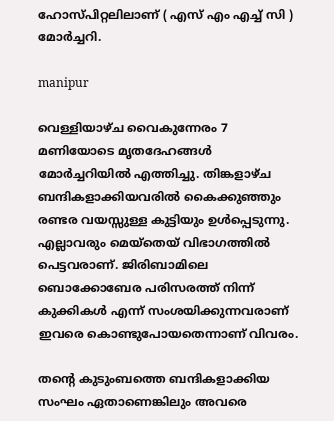ഹോസ്പിറ്റലിലാണ് ( എസ് എം എച്ച് സി ) മോർച്ചറി.

manipur

വെള്ളിയാഴ്ച വൈകുന്നേരം 7 മണിയോടെ മൃതദേഹങ്ങൾ മോർച്ചറിയിൽ എത്തിച്ചു. തിങ്കളാഴ്ച ബന്ദികളാക്കിയവരിൽ കൈക്കുഞ്ഞും രണ്ടര വയസ്സുള്ള കുട്ടിയും ഉൾ‌പ്പെടുന്നു. എല്ലാവരും മെയ്തെയ് വിഭാഗത്തിൽ പെട്ടവരാണ്. ജിരിബാമിലെ ബൊക്കോബേര പരിസരത്ത് നിന്ന് കുക്കികൾ എന്ന് സംശയിക്കുന്നവരാണ് ഇവരെ കൊണ്ടുപോയതെന്നാണ് വിവരം.

തന്റെ കുടുംബത്തെ ബന്ദികളാക്കിയ സംഘം ഏതാണെങ്കിലും അവരെ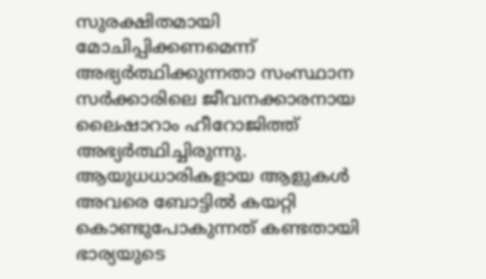സുരക്ഷിതമായി മോചിപ്പിക്കണമെന്ന് അഭ്യർത്ഥിക്കുന്നതാ സംസ്ഥാന സർക്കാരിലെ ജീവനക്കാരനായ ലൈഷാറാം ഹീറോജിത്ത് അഭ്യർത്ഥിച്ചിരുന്നു. ആയുധധാരികളായ ആളുകൾ അവരെ ബോട്ടിൽ കയറ്റി കൊണ്ടുപോകുന്നത് കണ്ടതായി ഭാര്യയുടെ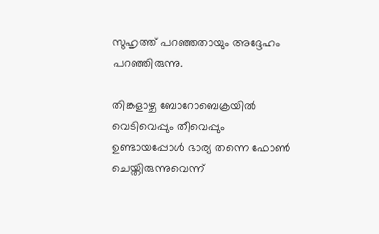സുഹൃത്ത് പറഞ്ഞതായും അദ്ദേഹം പറഞ്ഞിരുന്നു.

തിങ്കളാഴ്ച ബോറോബെക്രയിൽ വെടിവെപ്പും തീവെപ്പും ഉണ്ടായപ്പോൾ ഭാര്യ തന്നെ ഫോൺ ചെയ്തിരുന്നുവെന്ന്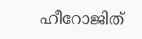ഹീറോജിത്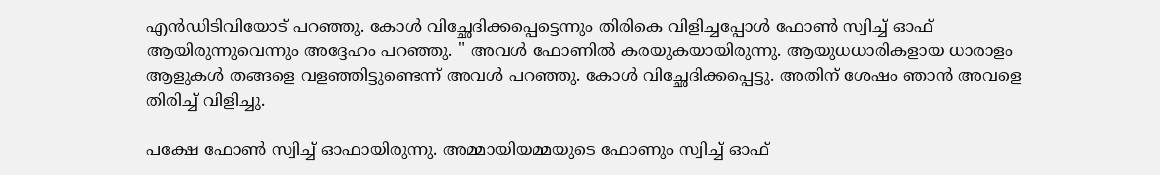എൻഡിടിവിയോട് പറഞ്ഞു. കോൾ വിച്ഛേദിക്കപ്പെട്ടെന്നും തിരികെ വിളിച്ചപ്പോൾ ഫോൺ സ്വിച്ച് ഓഫ് ആയിരുന്നുവെന്നും അദ്ദേഹം പറഞ്ഞു. " അവൾ ഫോണിൽ കരയുകയായിരുന്നു. ആയുധധാരികളായ ധാരാളം ആളുകൾ തങ്ങളെ വളഞ്ഞിട്ടുണ്ടെന്ന് അവൾ പറഞ്ഞു. കോൾ വിച്ഛേദിക്കപ്പെട്ടു. അതിന് ശേഷം ഞാൻ അവളെ തിരിച്ച് വിളിച്ചു.

പക്ഷേ ഫോൺ സ്വിച്ച് ഓഫായിരുന്നു. അമ്മായിയമ്മയുടെ ഫോണും സ്വിച്ച് ഓഫ്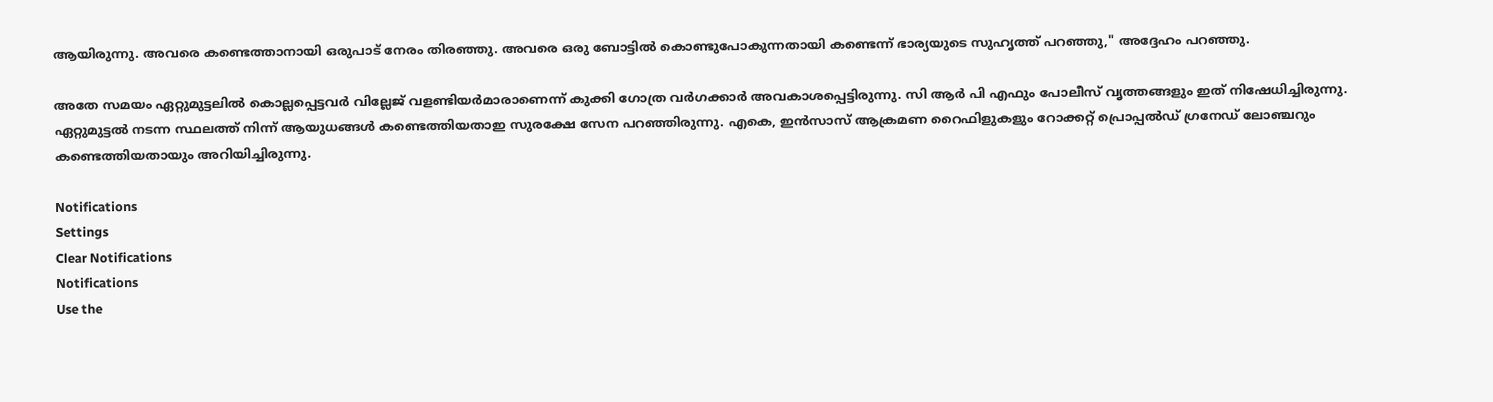ആയിരുന്നു. അവരെ കണ്ടെത്താനായി ഒരുപാട് നേരം തിരഞ്ഞു. അവരെ ഒരു ബോട്ടിൽ കൊണ്ടുപോകുന്നതായി കണ്ടെന്ന് ഭാര്യയുടെ സുഹൃത്ത് പറഞ്ഞു," അദ്ദേഹം പറഞ്ഞു.

അതേ സമയം ഏറ്റുമുട്ടലിൽ കൊല്ലപ്പെട്ടവർ വില്ലേജ് വളണ്ടിയർമാരാണെന്ന് കുക്കി ഗോത്ര വർഗക്കാർ അവകാശപ്പെട്ടിരുന്നു. സി ആർ പി എഫും പോലീസ് വൃത്തങ്ങളും ഇത് നിഷേധിച്ചിരുന്നു. ഏറ്റുമുട്ടൽ‌ നടന്ന സ്ഥലത്ത് നിന്ന് ആയുധങ്ങൾ കണ്ടെത്തിയതാഇ സുരക്ഷേ സേന പറഞ്ഞിരുന്നു. എകെ, ഇൻസാസ് ആക്രമണ റൈഫിളുകളും റോക്കറ്റ് പ്രൊപ്പൽഡ് ഗ്രനേഡ് ലോഞ്ചറും കണ്ടെത്തിയതായും അറിയിച്ചിരുന്നു.

Notifications
Settings
Clear Notifications
Notifications
Use the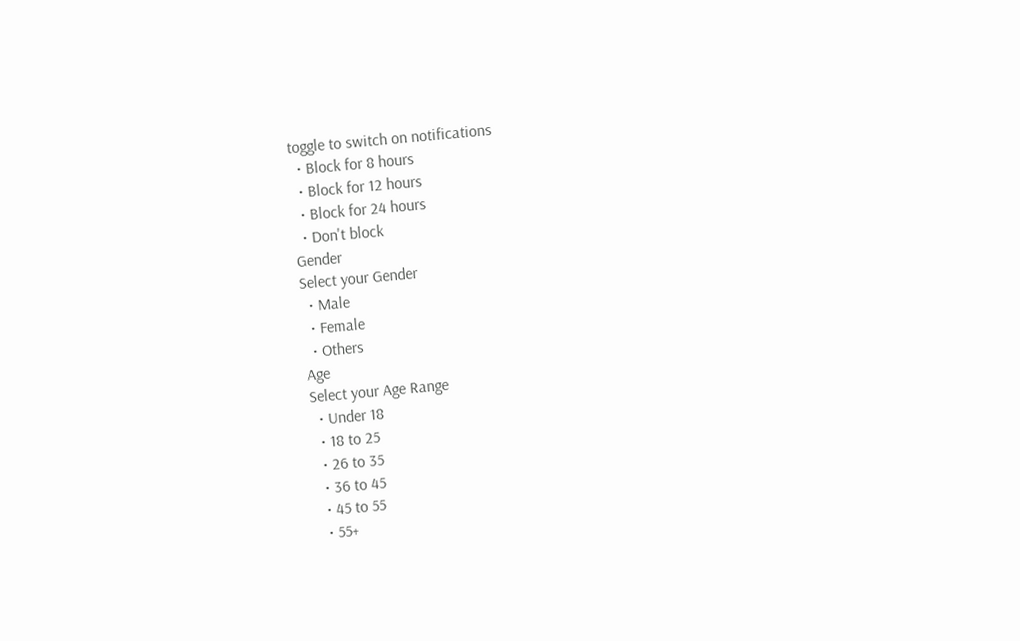toggle to switch on notifications
  • Block for 8 hours
  • Block for 12 hours
  • Block for 24 hours
  • Don't block
Gender
Select your Gender
  • Male
  • Female
  • Others
Age
Select your Age Range
  • Under 18
  • 18 to 25
  • 26 to 35
  • 36 to 45
  • 45 to 55
  • 55+